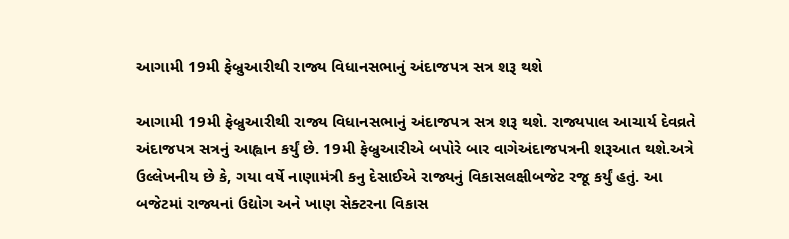આગામી 19મી ફેબ્રુઆરીથી રાજ્ય વિધાનસભાનું અંદાજપત્ર સત્ર શરૂ થશે

આગામી 19મી ફેબ્રુઆરીથી રાજ્ય વિધાનસભાનું અંદાજપત્ર સત્ર શરૂ થશે. રાજ્યપાલ આચાર્ય દેવવ્રતે અંદાજપત્ર સત્રનું આહ્વાન કર્યું છે. 19મી ફેબ્રુઆરીએ બપોરે બાર વાગેઅંદાજપત્રની શરૂઆત થશે.અત્રે ઉલ્લેખનીય છે કે, ગયા વર્ષે નાણામંત્રી કનુ દેસાઈએ રાજ્યનું વિકાસલક્ષીબજેટ રજૂ કર્યું હતું. આ બજેટમાં રાજ્યનાં ઉદ્યોગ અને ખાણ સેક્ટરના વિકાસ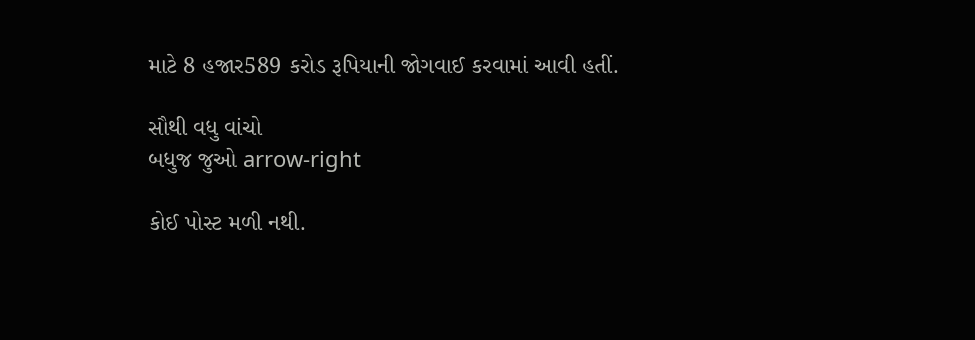માટે 8 હજાર589 કરોડ રૂપિયાની જોગવાઈ કરવામાં આવી હતીં.

સૌથી વધુ વાંચો
બધુજ જુઓ arrow-right

કોઈ પોસ્ટ મળી નથી.